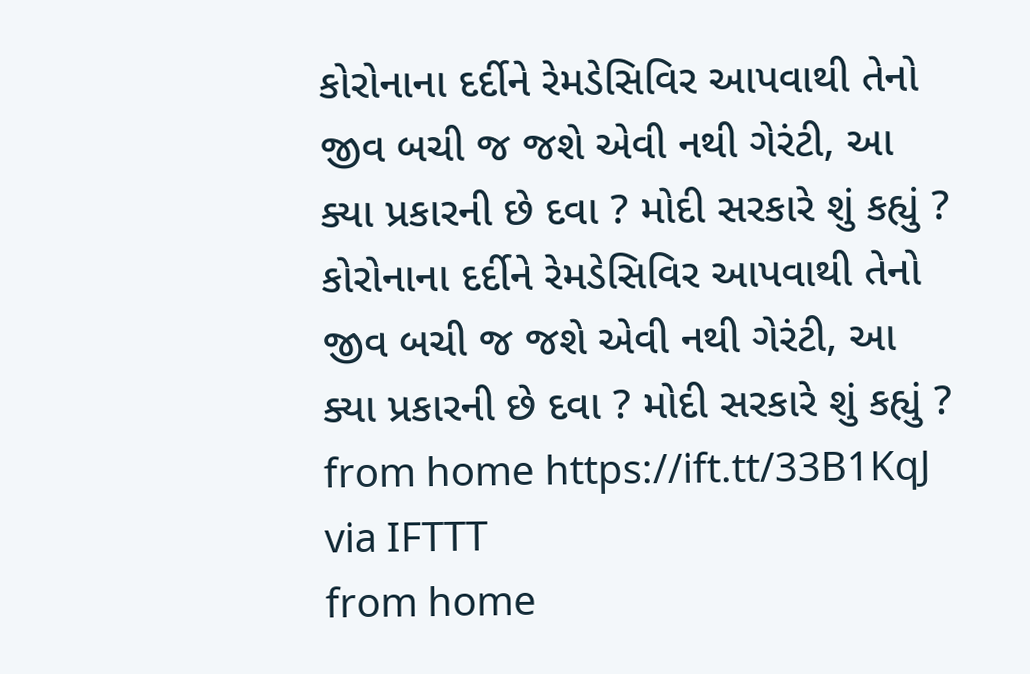કોરોનાના દર્દીને રેમડેસિવિર આપવાથી તેનો જીવ બચી જ જશે એવી નથી ગેરંટી, આ ક્યા પ્રકારની છે દવા ? મોદી સરકારે શું કહ્યું ?
કોરોનાના દર્દીને રેમડેસિવિર આપવાથી તેનો જીવ બચી જ જશે એવી નથી ગેરંટી, આ ક્યા પ્રકારની છે દવા ? મોદી સરકારે શું કહ્યું ?
from home https://ift.tt/33B1KqJ
via IFTTT
from home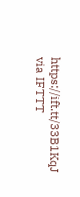https://ift.tt/33B1KqJ
via IFTTT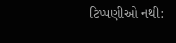ટિપ્પણીઓ નથી: